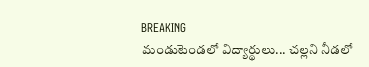BREAKING
మండుటెండలో విద్యార్థులు... చల్లని నీడలో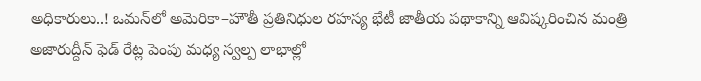అధికారులు..! ఒమన్‌లో అమెరికా–హౌతీ ప్రతినిధుల రహస్య భేటీ జాతీయ పథాకాన్ని ఆవిష్కరించిన మంత్రి అజారుద్దీన్ ఫెడ్ రేట్ల పెంపు మధ్య స్వల్ప లాభాల్లో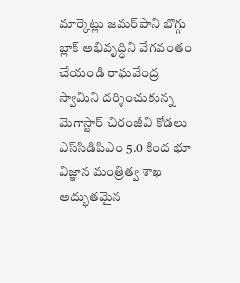మార్కెట్లు జమర్‌పాని బొగ్గు బ్లాక్ అభివృద్ధిని వేగవంతం చేయండి రాఘవేంద్ర స్వామిని దర్శించుకున్న మెగాస్టార్ చిరంజీవి కోడలు ఎస్‌సిడిపిఎం 5.0 కింద భూ విజ్ఞాన మంత్రిత్వ శాఖ అద్భుతమైన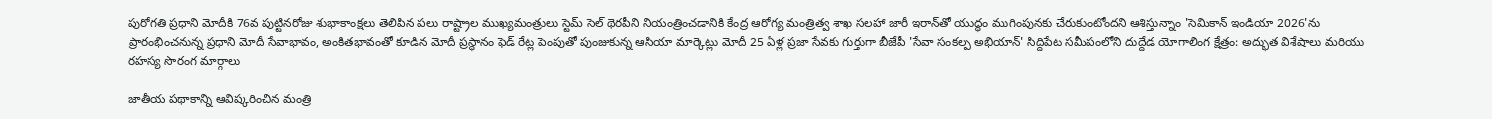పురోగతి ప్రధాని మోదీకి 76వ పుట్టినరోజు శుభాకాంక్షలు తెలిపిన పలు రాష్ట్రాల ముఖ్యమంత్రులు స్టెమ్ సెల్ థెరపీని నియంత్రించడానికి కేంద్ర ఆరోగ్య మంత్రిత్వ శాఖ సలహా జారీ ఇరాన్‌తో యుద్ధం ముగింపునకు చేరుకుంటోందని ఆశిస్తున్నాం 'సెమికాన్ ఇండియా 2026'ను ప్రారంభించనున్న ప్రధాని మోదీ సేవాభావం, అంకితభావంతో కూడిన మోదీ ప్రస్థానం ఫెడ్ రేట్ల పెంపుతో పుంజుకున్న ఆసియా మార్కెట్లు మోదీ 25 ఏళ్ల ప్రజా సేవకు గుర్తుగా బీజేపీ 'సేవా సంకల్ప అభియాన్' సిద్దిపేట సమీపంలోని దుద్దేడ యోగాలింగ క్షేత్రం: అద్భుత విశేషాలు మరియు రహస్య సొరంగ మార్గాలు

జాతీయ పథాకాన్ని ఆవిష్కరించిన మంత్రి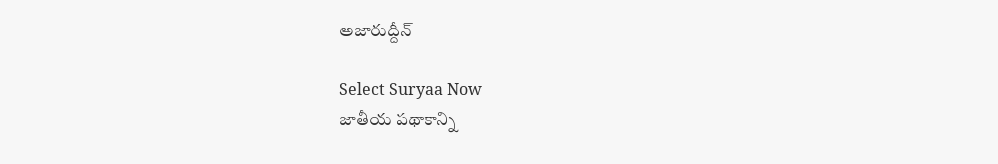అజారుద్దీన్

Select Suryaa Now
జాతీయ పథాకాన్ని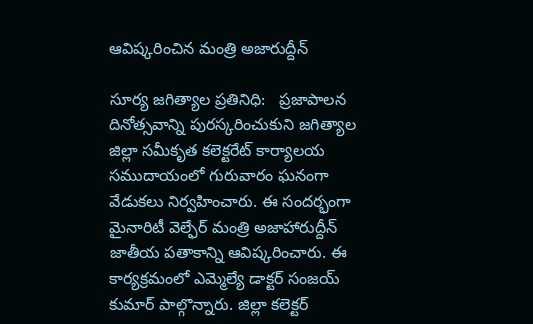ఆవిష్కరించిన మంత్రి అజారుద్దీన్

సూర్య జగిత్యాల ప్రతినిధి:   ప్రజాపాలన దినోత్సవాన్ని పురస్కరించుకుని జగిత్యాల జిల్లా సమీకృత కలెక్టరేట్‌ కార్యాలయ సముదాయంలో గురువారం ఘనంగా వేడుకలు నిర్వహించారు. ఈ సందర్భంగా మైనారిటీ వెల్ఫేర్ మంత్రి అజాహారుద్దీన్ జాతీయ పతాకాన్ని ఆవిష్కరించారు. ఈ కార్యక్రమంలో ఎమ్మెల్యే డాక్టర్ సంజయ్ కుమార్ పాల్గొన్నారు. జిల్లా కలెక్టర్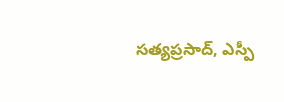సత్యప్రసాద్, ఎస్పీ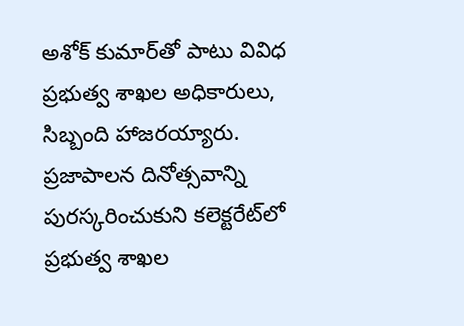అశోక్ కుమార్‌తో పాటు వివిధ ప్రభుత్వ శాఖల అధికారులు, సిబ్బంది హాజరయ్యారు. ప్రజాపాలన దినోత్సవాన్ని పురస్కరించుకుని కలెక్టరేట్‌లో ప్రభుత్వ శాఖల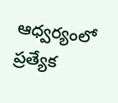ఆధ్వర్యంలో ప్రత్యేక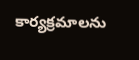కార్యక్రమాలను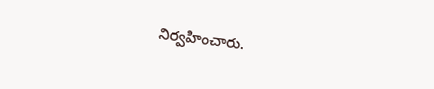నిర్వహించారు.